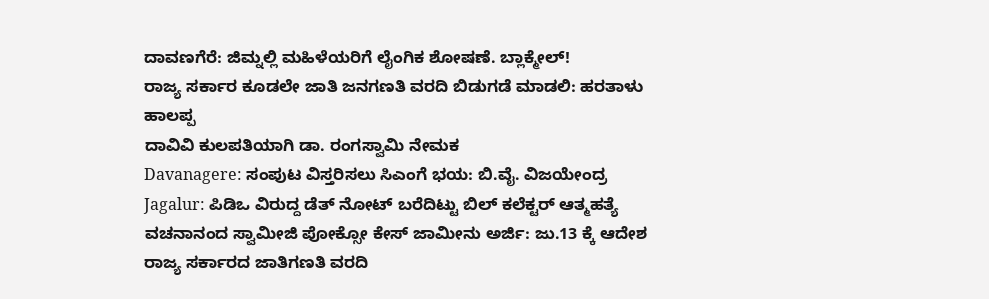ದಾವಣಗೆರೆ: ಜಿಮ್ನಲ್ಲಿ ಮಹಿಳೆಯರಿಗೆ ಲೈಂಗಿಕ ಶೋಷಣೆ. ಬ್ಲಾಕ್ಮೇಲ್!
ರಾಜ್ಯ ಸರ್ಕಾರ ಕೂಡಲೇ ಜಾತಿ ಜನಗಣತಿ ವರದಿ ಬಿಡುಗಡೆ ಮಾಡಲಿ: ಹರತಾಳು ಹಾಲಪ್ಪ
ದಾವಿವಿ ಕುಲಪತಿಯಾಗಿ ಡಾ. ರಂಗಸ್ವಾಮಿ ನೇಮಕ
Davanagere: ಸಂಪುಟ ವಿಸ್ತರಿಸಲು ಸಿಎಂಗೆ ಭಯ: ಬಿ.ವೈ. ವಿಜಯೇಂದ್ರ
Jagalur: ಪಿಡಿಒ ವಿರುದ್ದ ಡೆತ್ ನೋಟ್ ಬರೆದಿಟ್ಟು ಬಿಲ್ ಕಲೆಕ್ಟರ್ ಆತ್ಮಹತ್ಯೆ
ವಚನಾನಂದ ಸ್ವಾಮೀಜಿ ಪೋಕ್ಸೋ ಕೇಸ್ ಜಾಮೀನು ಅರ್ಜಿ: ಜು.13 ಕ್ಕೆ ಆದೇಶ
ರಾಜ್ಯ ಸರ್ಕಾರದ ಜಾತಿಗಣತಿ ವರದಿ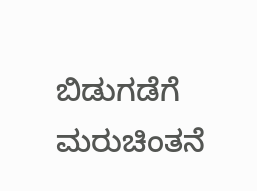ಬಿಡುಗಡೆಗೆ ಮರುಚಿಂತನೆ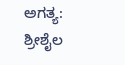ಅಗತ್ಯ: ಶ್ರೀಶೈಲ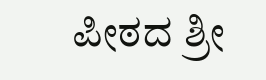ಪೀಠದ ಶ್ರೀ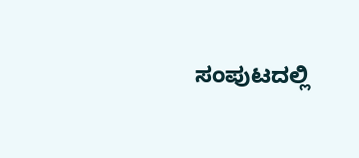ಸಂಪುಟದಲ್ಲಿ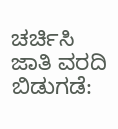ಚರ್ಚಿಸಿ ಜಾತಿ ವರದಿ ಬಿಡುಗಡೆ: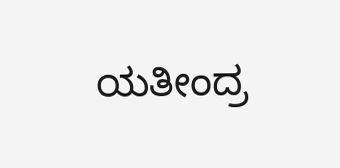ಯತೀಂದ್ರ